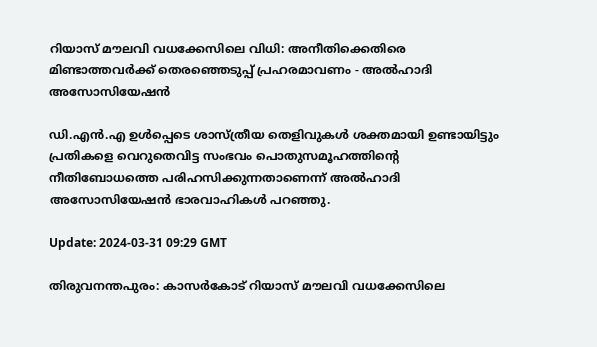റിയാസ് മൗലവി വധക്കേസിലെ വിധി: അനീതിക്കെതിരെ മിണ്ടാത്തവർക്ക് തെരഞ്ഞെടുപ്പ് പ്രഹരമാവണം - അൽഹാദി അസോസിയേഷൻ

ഡി.എൻ.എ ഉൾപ്പെടെ ശാസ്ത്രീയ തെളിവുകൾ ശക്തമായി ഉണ്ടായിട്ടും പ്രതികളെ വെറുതെവിട്ട സംഭവം പൊതുസമൂഹത്തിന്റെ നീതിബോധത്തെ പരിഹസിക്കുന്നതാണെന്ന് അൽഹാദി അസോസിയേഷൻ ഭാരവാഹികൾ പറഞ്ഞു.

Update: 2024-03-31 09:29 GMT

തിരുവനന്തപുരം: കാസർകോട് റിയാസ് മൗലവി വധക്കേസിലെ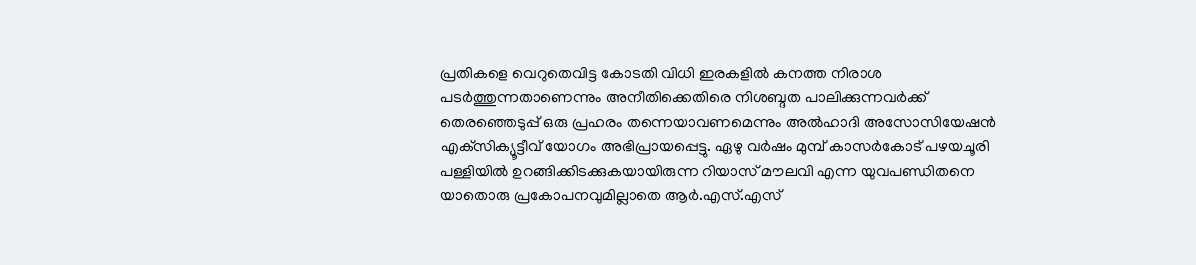പ്രതികളെ വെറുതെവിട്ട കോടതി വിധി ഇരകളിൽ കനത്ത നിരാശ പടർത്തുന്നതാണെന്നും അനീതിക്കെതിരെ നിശബ്ദത പാലിക്കുന്നവർക്ക് തെരഞ്ഞെടുപ്പ് ഒരു പ്രഹരം തന്നെയാവണമെന്നും അൽഹാദി അസോസിയേഷൻ എക്‌സിക്യൂട്ടീവ് യോഗം അഭിപ്രായപ്പെട്ടു. ഏഴു വർഷം മുമ്പ് കാസർകോട് പഴയചൂരി പള്ളിയിൽ ഉറങ്ങിക്കിടക്കുകയായിരുന്ന റിയാസ് മൗലവി എന്ന യുവപണ്ഡിതനെ യാതൊരു പ്രകോപനവുമില്ലാതെ ആർ.എസ്.എസ്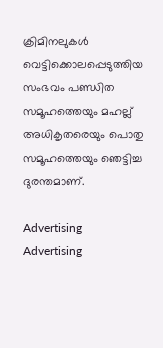ക്രിമിനലുകൾ വെട്ടിക്കൊലപ്പെടുത്തിയ സംഭവം പണ്ഡിത സമൂഹത്തെയും മഹല്ല് അധികൃതരെയും പൊതു സമൂഹത്തെയും ഞെട്ടിച്ച ദുരന്തമാണ്.

Advertising
Advertising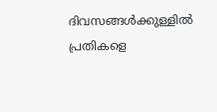ദിവസങ്ങൾക്കുള്ളിൽ പ്രതികളെ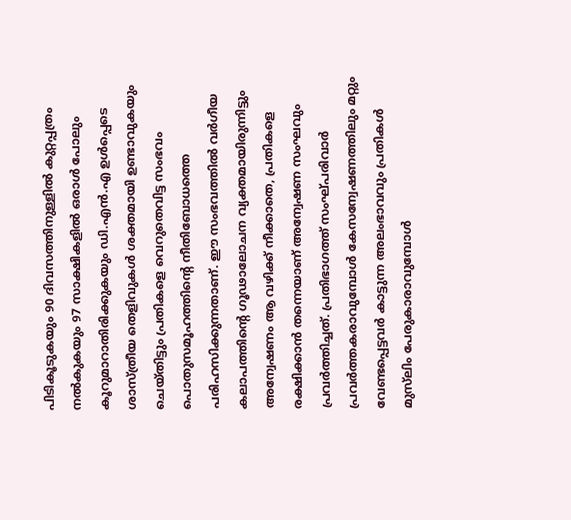പിടികൂടുകയും 90 ദിവസത്തിനുള്ളിൽ കുറ്റപ്പത്രം നൽകുകയും 97 സാക്ഷികളിൽ ഒരാൾ പോലും കൂറുമാറാതിരിക്കുകയും ഡി.എൻ.എ ഉൾപ്പെടെ ശാസ്ത്രീയ തെളിവുകൾ ശക്തമായി ഉണ്ടാവുകയും ചെയ്തിട്ടും പ്രതികളെ വെറുതെവിട്ട സംഭവം പൊതുസമൂഹത്തിന്റെ നീതിബോധത്തെ പരിഹസിക്കുന്നതാണ്. ഈ സംഭവത്തിൽ വർഗീയ കലാപത്തിന്റെ ഗൂഢാലോചന വ്യക്തമായിരുന്നിട്ടും അന്വേഷണം ആ വഴിക്ക് നീക്കാതെ, പ്രതികളെ രക്ഷിക്കാൻ തന്നെയാണ് അന്വേഷണ സംഘവും പ്രവർത്തിച്ചത്. പ്രതിഭാഗത്ത് സംഘ്പരിവാർ പ്രവർത്തകരാവുമ്പോൾ കേസന്വേഷണത്തിലും മറ്റും വേണ്ടപ്പെട്ടവർ കാട്ടുന്ന അലംഭാവവും പ്രതികൾ മുസ്‌ലിം പേരുകാരാവുമ്പോൾ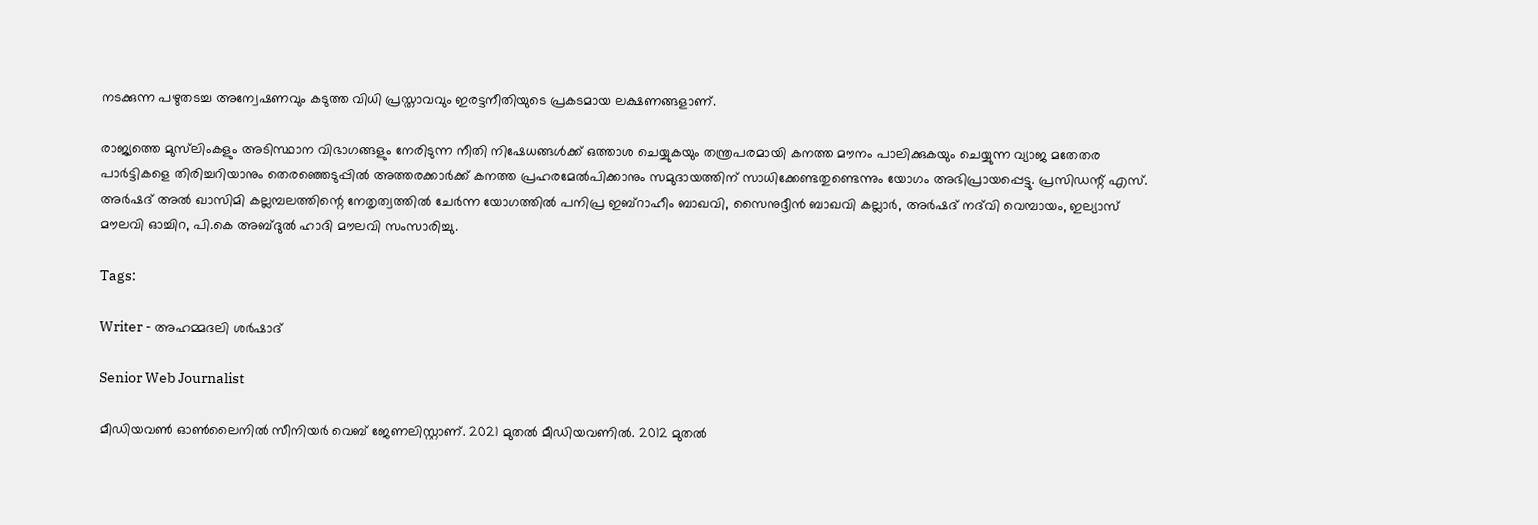നടക്കുന്ന പഴുതടച്ച അന്വേഷണവും കടുത്ത വിധി പ്രസ്താവവും ഇരട്ടനീതിയുടെ പ്രകടമായ ലക്ഷണങ്ങളാണ്.

രാജ്യത്തെ മുസ്‌ലിംകളും അടിസ്ഥാന വിഭാഗങ്ങളും നേരിടുന്ന നീതി നിഷേധങ്ങൾക്ക് ഒത്താശ ചെയ്യുകയും തന്ത്രപരമായി കനത്ത മൗനം പാലിക്കുകയും ചെയ്യുന്ന വ്യാജ മതേതര പാർട്ടികളെ തിരിച്ചറിയാനും തെരഞ്ഞെടുപ്പിൽ അത്തരക്കാർക്ക് കനത്ത പ്രഹരമേൽപിക്കാനും സമുദായത്തിന് സാധിക്കേണ്ടതുണ്ടെന്നും യോഗം അഭിപ്രായപ്പെട്ടു. പ്രസിഡന്റ് എസ്. അർഷദ് അൽ ഖാസിമി കല്ലമ്പലത്തിന്റെ നേതൃത്വത്തിൽ ചേർന്ന യോഗത്തിൽ പനിപ്ര ഇബ്‌റാഹീം ബാഖവി, സൈനുദ്ദീൻ ബാഖവി കല്ലാർ, അർഷദ് നദ്‌വി വെമ്പായം, ഇല്യാസ് മൗലവി ഓച്ചിറ, പി.കെ അബ്ദുൽ ഹാദി മൗലവി സംസാരിച്ചു.

Tags:

Writer - അഹമ്മദലി ശര്‍ഷാദ്

Senior Web Journalist

മീഡിയവൺ ഓൺലൈനിൽ സീനിയർ വെബ് ജേണലിസ്റ്റാണ്. 2021 മുതൽ മീഡിയവണിൽ. 2012 മുതൽ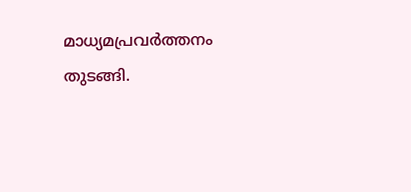മാധ്യമപ്രവർത്തനം തുടങ്ങി.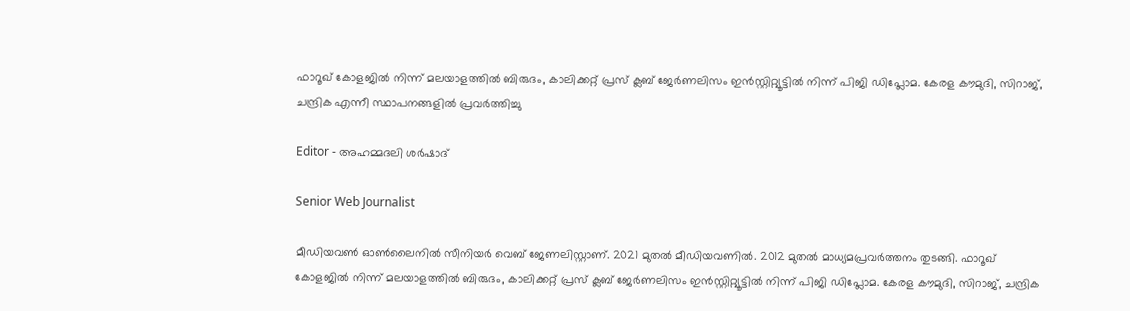ഫാറൂഖ് കോളജിൽ നിന്ന് മലയാളത്തിൽ ബിരുദം, കാലിക്കറ്റ് പ്രസ് ക്ലബ് ജേർണലിസം ഇൻസ്റ്റിറ്റ്യൂട്ടിൽ നിന്ന് പിജി ഡിപ്ലോമ. കേരള കൗമുദി, സിറാജ്, ചന്ദ്രിക എന്നീ സ്ഥാപനങ്ങളിൽ പ്രവർത്തിച്ചു

Editor - അഹമ്മദലി ശര്‍ഷാദ്

Senior Web Journalist

മീഡിയവൺ ഓൺലൈനിൽ സീനിയർ വെബ് ജേണലിസ്റ്റാണ്. 2021 മുതൽ മീഡിയവണിൽ. 2012 മുതൽ മാധ്യമപ്രവർത്തനം തുടങ്ങി. ഫാറൂഖ് കോളജിൽ നിന്ന് മലയാളത്തിൽ ബിരുദം, കാലിക്കറ്റ് പ്രസ് ക്ലബ് ജേർണലിസം ഇൻസ്റ്റിറ്റ്യൂട്ടിൽ നിന്ന് പിജി ഡിപ്ലോമ. കേരള കൗമുദി, സിറാജ്, ചന്ദ്രിക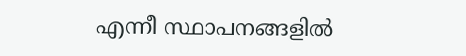എന്നീ സ്ഥാപനങ്ങളിൽ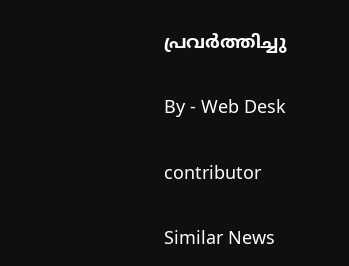പ്രവർത്തിച്ചു

By - Web Desk

contributor

Similar News